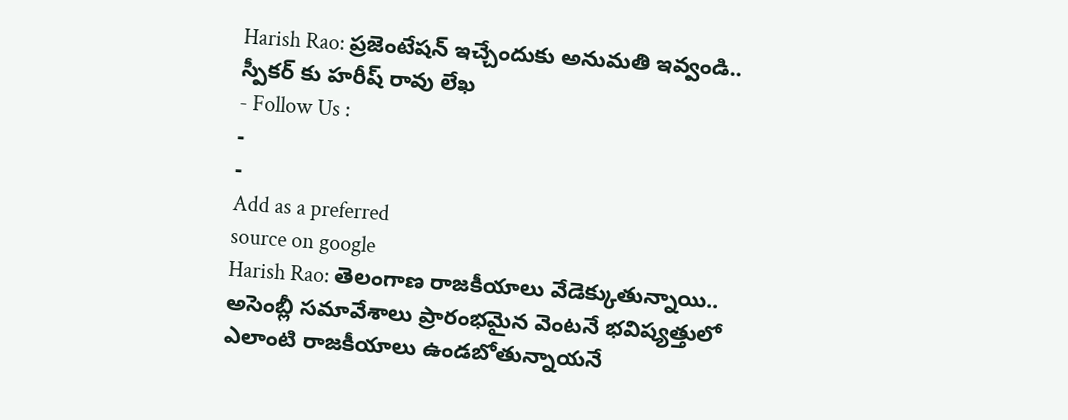Harish Rao: ప్రజెంటేషన్ ఇచ్చేందుకు అనుమతి ఇవ్వండి.. స్పీకర్ కు హరీష్ రావు లేఖ
- Follow Us :
-
-
Add as a preferred
source on google
Harish Rao: తెలంగాణ రాజకీయాలు వేడెక్కుతున్నాయి.. అసెంబ్లీ సమావేశాలు ప్రారంభమైన వెంటనే భవిష్యత్తులో ఎలాంటి రాజకీయాలు ఉండబోతున్నాయనే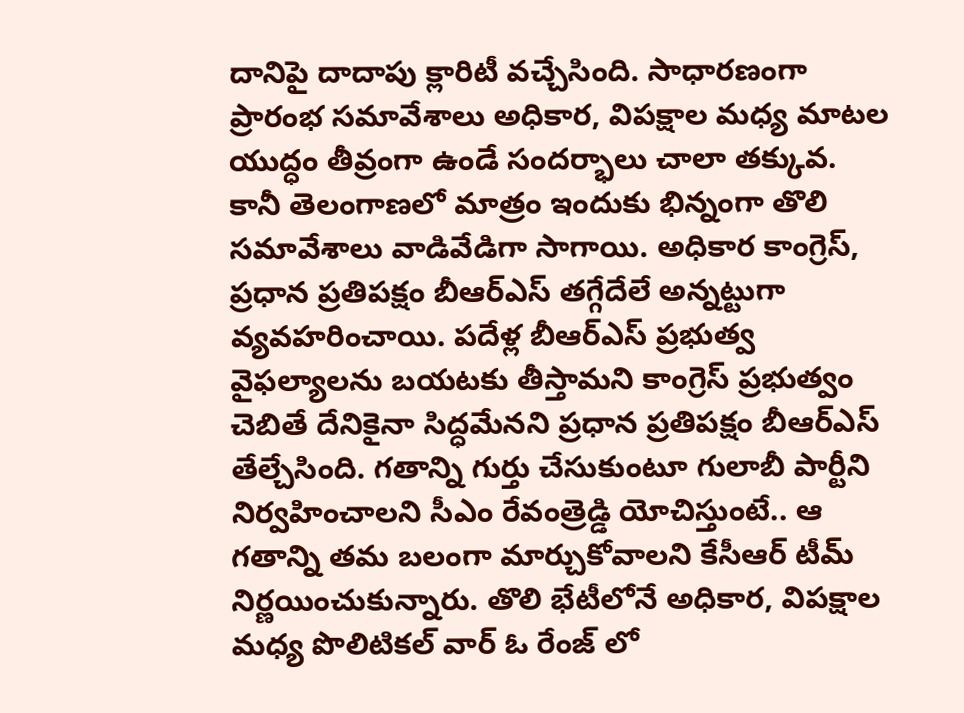దానిపై దాదాపు క్లారిటీ వచ్చేసింది. సాధారణంగా ప్రారంభ సమావేశాలు అధికార, విపక్షాల మధ్య మాటల యుద్ధం తీవ్రంగా ఉండే సందర్భాలు చాలా తక్కువ. కానీ తెలంగాణలో మాత్రం ఇందుకు భిన్నంగా తొలి సమావేశాలు వాడివేడిగా సాగాయి. అధికార కాంగ్రెస్, ప్రధాన ప్రతిపక్షం బీఆర్ఎస్ తగ్గేదేలే అన్నట్టుగా వ్యవహరించాయి. పదేళ్ల బీఆర్ఎస్ ప్రభుత్వ వైఫల్యాలను బయటకు తీస్తామని కాంగ్రెస్ ప్రభుత్వం చెబితే దేనికైనా సిద్ధమేనని ప్రధాన ప్రతిపక్షం బీఆర్ఎస్ తేల్చేసింది. గతాన్ని గుర్తు చేసుకుంటూ గులాబీ పార్టీని నిర్వహించాలని సీఎం రేవంత్రెడ్డి యోచిస్తుంటే.. ఆ గతాన్ని తమ బలంగా మార్చుకోవాలని కేసీఆర్ టీమ్ నిర్ణయించుకున్నారు. తొలి భేటీలోనే అధికార, విపక్షాల మధ్య పొలిటికల్ వార్ ఓ రేంజ్ లో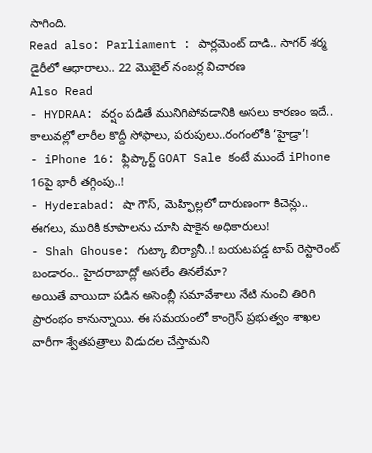సాగింది.
Read also: Parliament : పార్లమెంట్ దాడి.. సాగర్ శర్మ డైరీలో ఆధారాలు.. 22 మొబైల్ నంబర్ల విచారణ
Also Read
- HYDRAA: వర్షం పడితే మునిగిపోవడానికి అసలు కారణం ఇదే.. కాలువల్లో లారీల కొద్దీ సోఫాలు, పరుపులు..రంగంలోకి ‘హైడ్రా’!
- iPhone 16: ఫ్లిప్కార్ట్ GOAT Sale కంటే ముందే iPhone 16పై భారీ తగ్గింపు..!
- Hyderabad: షా గౌస్, మెహ్ఫిల్లలో దారుణంగా కిచెన్లు.. ఈగలు, మురికి కూపాలను చూసి షాకైన అధికారులు!
- Shah Ghouse: గుట్కా బిర్యానీ..! బయటపడ్డ టాప్ రెస్టారెంట్ బండారం.. హైదరాబాద్లో అసలేం తినలేమా?
అయితే వాయిదా పడిన అసెంబ్లీ సమావేశాలు నేటి నుంచి తిరిగి ప్రారంభం కానున్నాయి. ఈ సమయంలో కాంగ్రెస్ ప్రభుత్వం శాఖల వారీగా శ్వేతపత్రాలు విడుదల చేస్తామని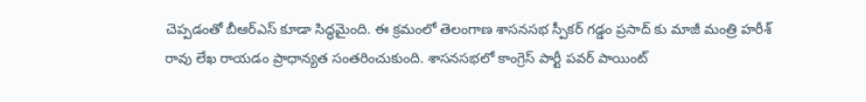చెప్పడంతో బీఆర్ఎస్ కూడా సిద్ధమైంది. ఈ క్రమంలో తెలంగాణ శాసనసభ స్పీకర్ గడ్డం ప్రసాద్ కు మాజీ మంత్రి హరీశ్ రావు లేఖ రాయడం ప్రాధాన్యత సంతరించుకుంది. శాసనసభలో కాంగ్రెస్ పార్టీ పవర్ పాయింట్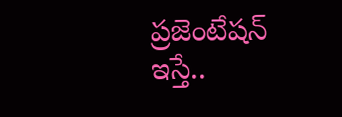ప్రజెంటేషన్ ఇస్తే..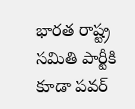భారత రాష్ట్ర సమితి పార్టీకి కూడా పవర్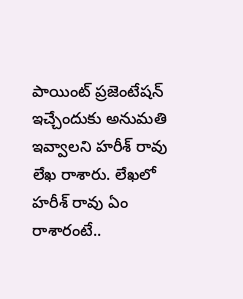పాయింట్ ప్రజెంటేషన్ ఇచ్చేందుకు అనుమతి ఇవ్వాలని హరీశ్ రావు లేఖ రాశారు. లేఖలో హరీశ్ రావు ఏం రాశారంటే..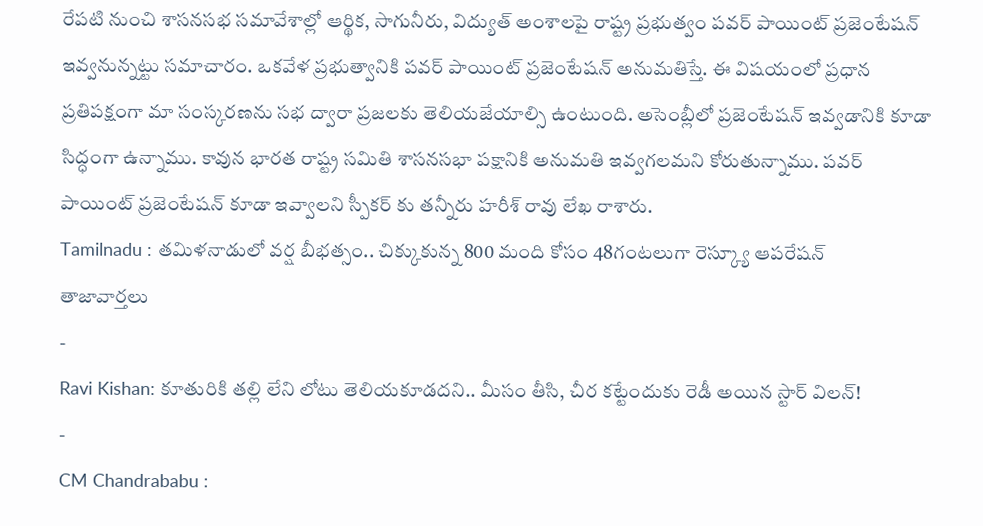రేపటి నుంచి శాసనసభ సమావేశాల్లో ఆర్థిక, సాగునీరు, విద్యుత్ అంశాలపై రాష్ట్ర ప్రభుత్వం పవర్ పాయింట్ ప్రజెంటేషన్ ఇవ్వనున్నట్టు సమాచారం. ఒకవేళ ప్రభుత్వానికి పవర్ పాయింట్ ప్రజెంటేషన్ అనుమతిస్తే. ఈ విషయంలో ప్రధాన ప్రతిపక్షంగా మా సంస్కరణను సభ ద్వారా ప్రజలకు తెలియజేయాల్సి ఉంటుంది. అసెంబ్లీలో ప్రజెంటేషన్ ఇవ్వడానికి కూడా సిద్ధంగా ఉన్నాము. కావున భారత రాష్ట్ర సమితి శాసనసభా పక్షానికి అనుమతి ఇవ్వగలమని కోరుతున్నాము. పవర్ పాయింట్ ప్రజెంటేషన్ కూడా ఇవ్వాలని స్పీకర్ కు తన్నీరు హరీశ్ రావు లేఖ రాశారు.
Tamilnadu : తమిళనాడులో వర్ష బీభత్సం.. చిక్కుకున్న 800 మంది కోసం 48గంటలుగా రెస్క్యూ ఆపరేషన్
తాజావార్తలు
-
Ravi Kishan: కూతురికి తల్లి లేని లోటు తెలియకూడదని.. మీసం తీసి, చీర కట్టేందుకు రెడీ అయిన స్టార్ విలన్!
-
CM Chandrababu :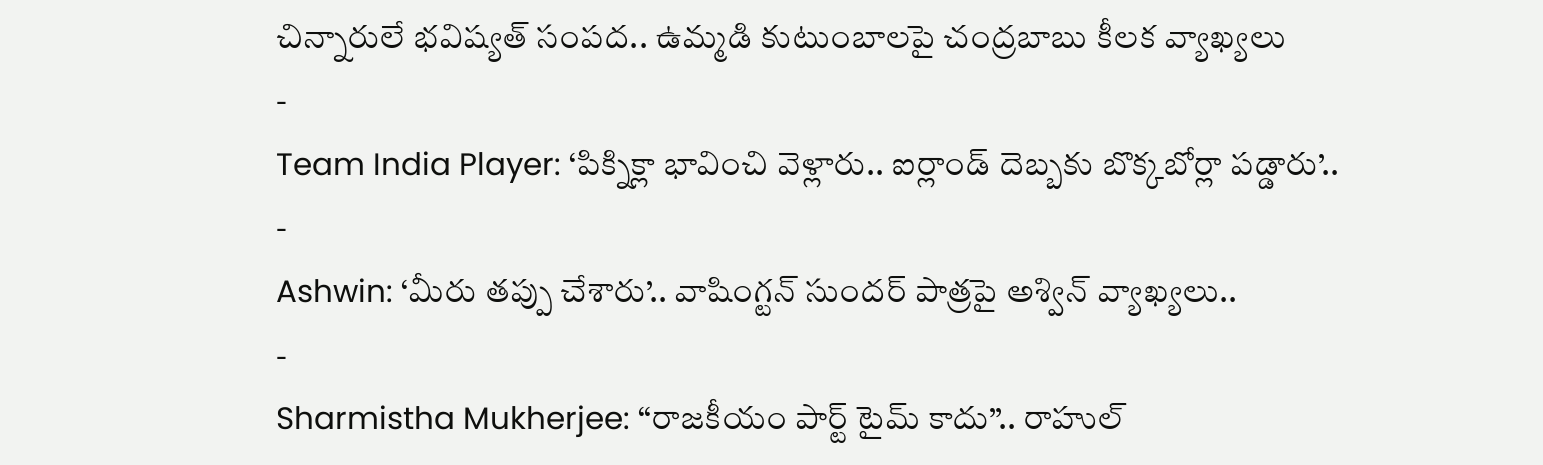చిన్నారులే భవిష్యత్ సంపద.. ఉమ్మడి కుటుంబాలపై చంద్రబాబు కీలక వ్యాఖ్యలు
-
Team India Player: ‘పిక్నిక్లా భావించి వెళ్లారు.. ఐర్లాండ్ దెబ్బకు బొక్కబోర్లా పడ్డారు’..
-
Ashwin: ‘మీరు తప్పు చేశారు’.. వాషింగ్టన్ సుందర్ పాత్రపై అశ్విన్ వ్యాఖ్యలు..
-
Sharmistha Mukherjee: “రాజకీయం పార్ట్ టైమ్ కాదు”.. రాహుల్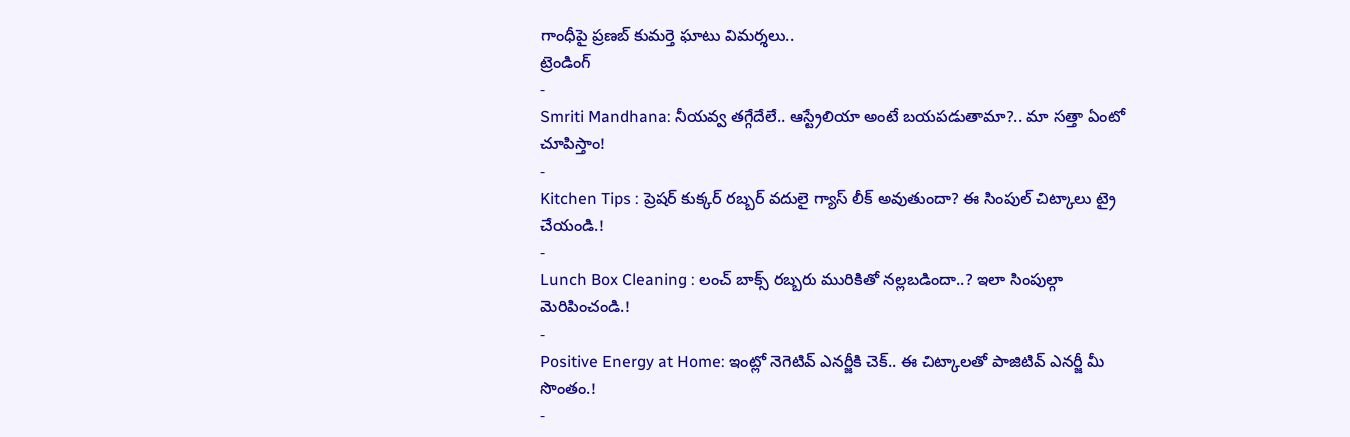గాంధీపై ప్రణబ్ కుమర్తె ఘాటు విమర్శలు..
ట్రెండింగ్
-
Smriti Mandhana: నీయవ్వ తగ్గేదేలే.. ఆస్ట్రేలియా అంటే బయపడుతామా?.. మా సత్తా ఏంటో చూపిస్తాం!
-
Kitchen Tips : ప్రెషర్ కుక్కర్ రబ్బర్ వదులై గ్యాస్ లీక్ అవుతుందా? ఈ సింపుల్ చిట్కాలు ట్రై చేయండి.!
-
Lunch Box Cleaning : లంచ్ బాక్స్ రబ్బరు మురికితో నల్లబడిందా..? ఇలా సింపుల్గా మెరిపించండి.!
-
Positive Energy at Home: ఇంట్లో నెగెటివ్ ఎనర్జీకి చెక్.. ఈ చిట్కాలతో పాజిటివ్ ఎనర్జీ మీ సొంతం.!
-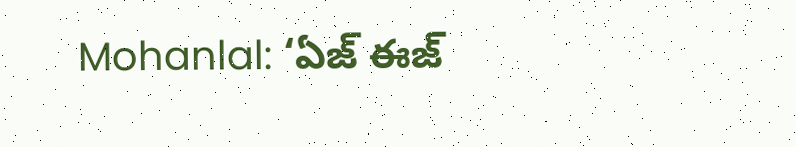Mohanlal: ‘ఏజ్ ఈజ్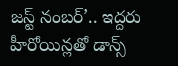జస్ట్ నంబర్’.. ఇద్దరు హీరోయిన్లతో డాన్స్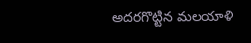అదరగొట్టిన మలయాళి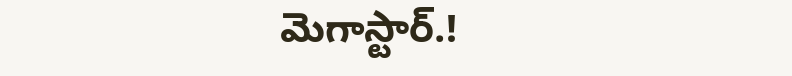మెగాస్టార్.!